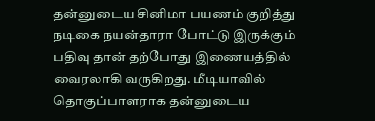தன்னுடைய சினிமா பயணம் குறித்து நடிகை நயன்தாரா போட்டு இருக்கும் பதிவு தான் தற்போது இணையத்தில் வைரலாகி வருகிறது. மீடியாவில் தொகுப்பாளராக தன்னுடைய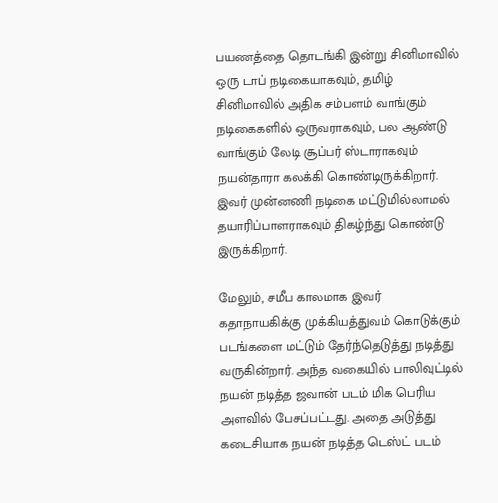பயணத்தை தொடங்கி இன்று சினிமாவில் ஒரு டாப் நடிகையாகவும், தமிழ் சினிமாவில் அதிக சம்பளம் வாங்கும் நடிகைகளில் ஒருவராகவும், பல ஆண்டு வாங்கும் லேடி சூப்பர் ஸ்டாராகவும் நயன்தாரா கலக்கி கொண்டிருக்கிறார். இவர் முன்னணி நடிகை மட்டுமில்லாமல் தயாரிப்பாளராகவும் திகழ்ந்து கொண்டு இருக்கிறார்.

மேலும், சமீப காலமாக இவர் கதாநாயகிக்கு முக்கியத்துவம் கொடுக்கும் படங்களை மட்டும் தேர்ந்தெடுத்து நடித்து வருகின்றார். அந்த வகையில் பாலிவுட்டில் நயன் நடித்த ஜவான் படம் மிக பெரிய அளவில் பேசப்பட்டது. அதை அடுத்து கடைசியாக நயன் நடித்த டெஸ்ட் படம்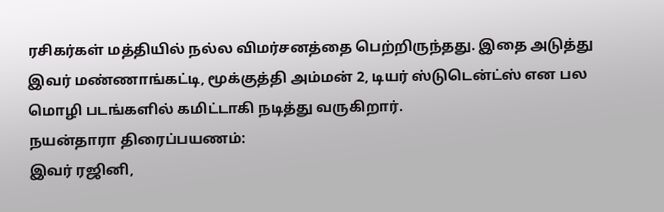ரசிகர்கள் மத்தியில் நல்ல விமர்சனத்தை பெற்றிருந்தது. இதை அடுத்து இவர் மண்ணாங்கட்டி, மூக்குத்தி அம்மன் 2, டியர் ஸ்டுடென்ட்ஸ் என பல மொழி படங்களில் கமிட்டாகி நடித்து வருகிறார்.
நயன்தாரா திரைப்பயணம்:
இவர் ரஜினி,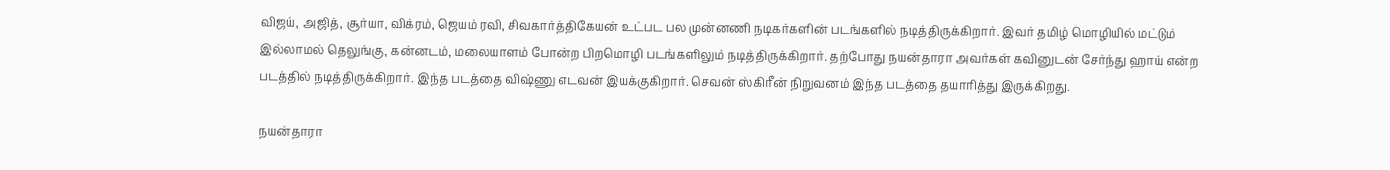விஜய், அஜித், சூர்யா, விக்ரம், ஜெயம் ரவி, சிவகார்த்திகேயன் உட்பட பல முன்னணி நடிகர்களின் படங்களில் நடித்திருக்கிறார். இவர் தமிழ் மொழியில் மட்டும் இல்லாமல் தெலுங்கு, கன்னடம், மலையாளம் போன்ற பிறமொழி படங்களிலும் நடித்திருக்கிறார். தற்போது நயன்தாரா அவர்கள் கவினுடன் சேர்ந்து ஹாய் என்ற படத்தில் நடித்திருக்கிறார். இந்த படத்தை விஷ்ணு எடவன் இயக்குகிறார். செவன் ஸ்கிரீன் நிறுவனம் இந்த படத்தை தயாரித்து இருக்கிறது.

நயன்தாரா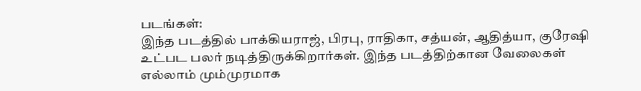படங்கள்:
இந்த படத்தில் பாக்கியராஜ், பிரபு, ராதிகா, சத்யன், ஆதித்யா, குரேஷி உட்பட பலர் நடித்திருக்கிறார்கள். இந்த படத்திற்கான வேலைகள் எல்லாம் மும்முரமாக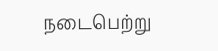நடைபெற்று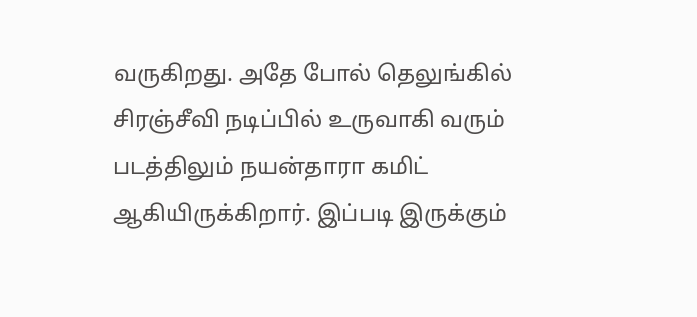வருகிறது. அதே போல் தெலுங்கில் சிரஞ்சீவி நடிப்பில் உருவாகி வரும் படத்திலும் நயன்தாரா கமிட் ஆகியிருக்கிறார். இப்படி இருக்கும்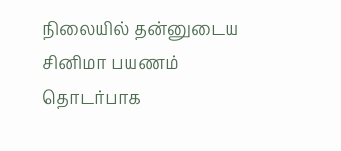நிலையில் தன்னுடைய சினிமா பயணம் தொடர்பாக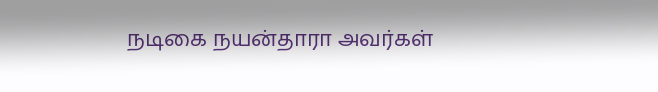நடிகை நயன்தாரா அவர்கள்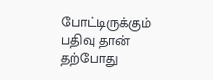போட்டிருக்கும் பதிவு தான் தற்போது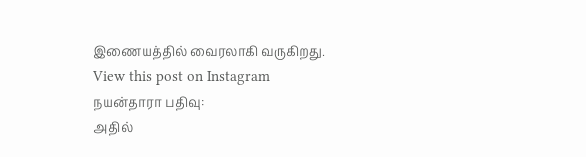இணையத்தில் வைரலாகி வருகிறது.
View this post on Instagram
நயன்தாரா பதிவு:
அதில்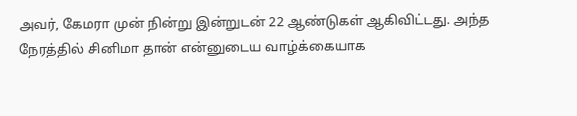அவர், கேமரா முன் நின்று இன்றுடன் 22 ஆண்டுகள் ஆகிவிட்டது. அந்த நேரத்தில் சினிமா தான் என்னுடைய வாழ்க்கையாக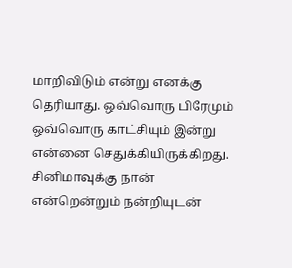மாறிவிடும் என்று எனக்கு தெரியாது. ஒவ்வொரு பிரேமும் ஒவ்வொரு காட்சியும் இன்று என்னை செதுக்கியிருக்கிறது. சினிமாவுக்கு நான் என்றென்றும் நன்றியுடன்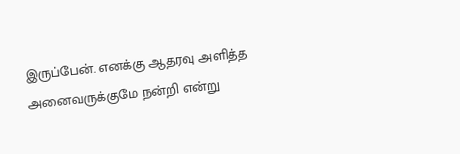இருப்பேன். எனக்கு ஆதரவு அளித்த அனைவருக்குமே நன்றி என்று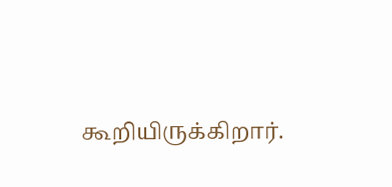கூறியிருக்கிறார்.